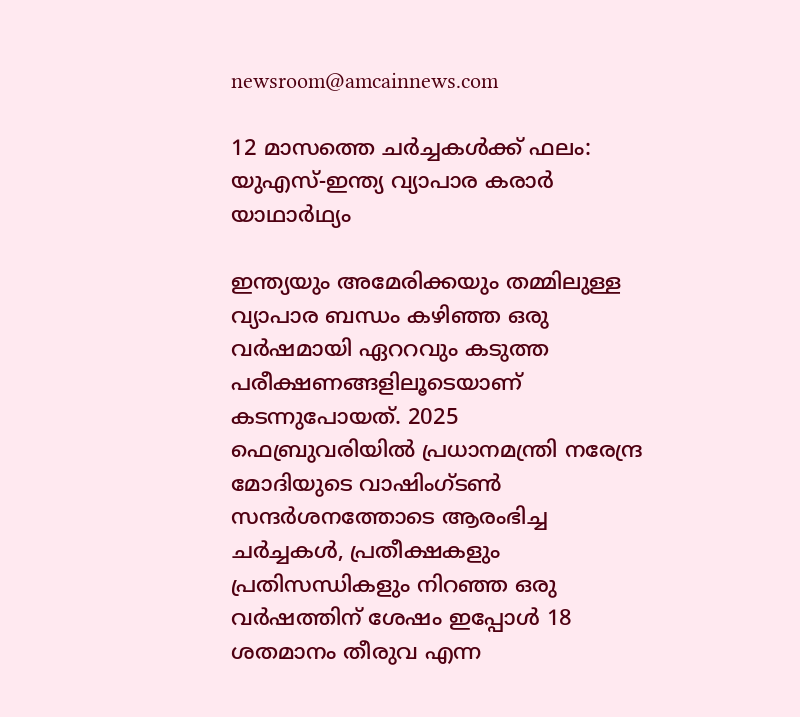newsroom@amcainnews.com

12 മാസത്തെ ചർച്ചകൾക്ക് ഫലം: യുഎസ്-ഇന്ത്യ വ്യാപാര കരാർ യാഥാർഥ്യം

ഇന്ത്യയും അമേരിക്കയും തമ്മിലുള്ള വ്യാപാര ബന്ധം കഴിഞ്ഞ ഒരു വർഷമായി ഏററവും കടുത്ത പരീക്ഷണങ്ങളിലൂടെയാണ് കടന്നുപോയത്. 2025 ഫെബ്രുവരിയിൽ പ്രധാനമന്ത്രി നരേന്ദ്ര മോദിയുടെ വാഷിംഗ്ടൺ സന്ദർശനത്തോടെ ആരംഭിച്ച ചർച്ചകൾ, പ്രതീക്ഷകളും പ്രതിസന്ധികളും നിറഞ്ഞ ഒരു വർഷത്തിന് ശേഷം ഇപ്പോൾ 18 ശതമാനം തീരുവ എന്ന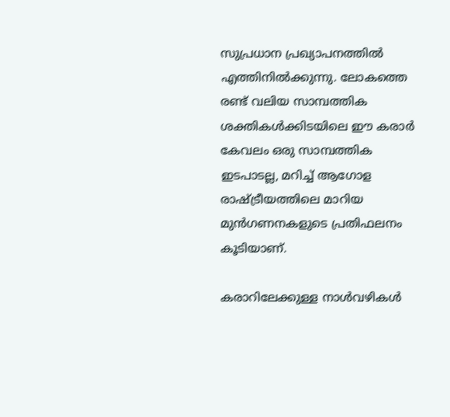സുപ്രധാന പ്രഖ്യാപനത്തിൽ എത്തിനിൽക്കുന്നു. ലോകത്തെ രണ്ട് വലിയ സാമ്പത്തിക ശക്തികൾക്കിടയിലെ ഈ കരാർ കേവലം ഒരു സാമ്പത്തിക ഇടപാടല്ല, മറിച്ച് ആഗോള രാഷ്ട്രീയത്തിലെ മാറിയ മുൻഗണനകളുടെ പ്രതിഫലനം കൂടിയാണ്.

കരാറിലേക്കുള്ള നാൾവഴികൾ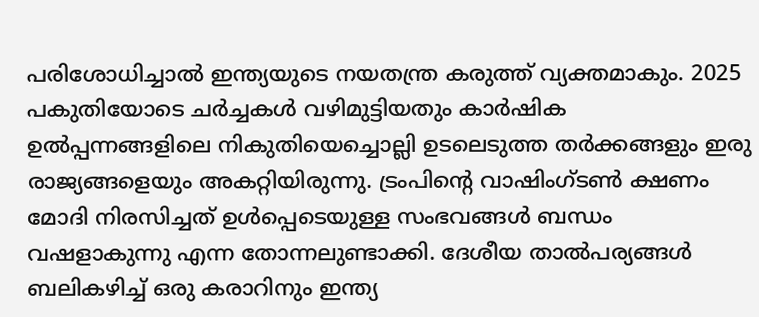പരിശോധിച്ചാൽ ഇന്ത്യയുടെ നയതന്ത്ര കരുത്ത് വ്യക്തമാകും. 2025 പകുതിയോടെ ചർച്ചകൾ വഴിമുട്ടിയതും കാർഷിക ഉൽപ്പന്നങ്ങളിലെ നികുതിയെച്ചൊല്ലി ഉടലെടുത്ത തർക്കങ്ങളും ഇരു രാജ്യങ്ങളെയും അകറ്റിയിരുന്നു. ട്രംപിന്റെ വാഷിംഗ്ടൺ ക്ഷണം മോദി നിരസിച്ചത് ഉൾപ്പെടെയുള്ള സംഭവങ്ങൾ ബന്ധം വഷളാകുന്നു എന്ന തോന്നലുണ്ടാക്കി. ദേശീയ താൽപര്യങ്ങൾ ബലികഴിച്ച് ഒരു കരാറിനും ഇന്ത്യ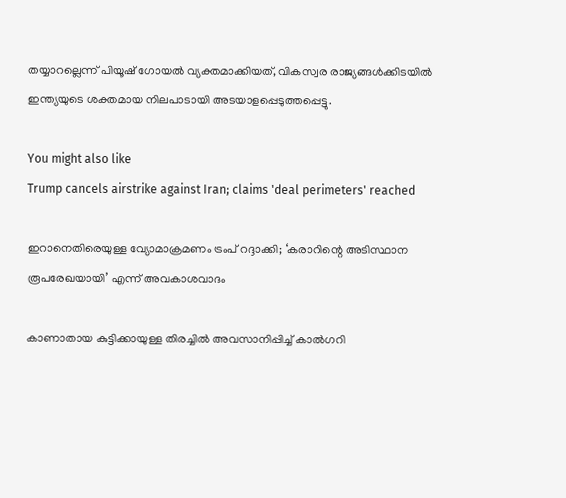തയ്യാറല്ലെന്ന് പിയൂഷ് ഗോയൽ വ്യക്തമാക്കിയത്, വികസ്വര രാജ്യങ്ങൾക്കിടയിൽ ഇന്ത്യയുടെ ശക്തമായ നിലപാടായി അടയാളപ്പെടുത്തപ്പെട്ടു.

You might also like
Trump cancels airstrike against Iran; claims 'deal perimeters' reached

ഇറാനെതിരെയുള്ള വ്യോമാക്രമണം ട്രംപ് റദ്ദാക്കി; ‘കരാറിന്റെ അടിസ്ഥാന രൂപരേഖയായി’ എന്ന് അവകാശവാദം

കാണാതായ കുട്ടിക്കായുള്ള തിരച്ചിൽ അവസാനിപ്പിച്ച് കാൽഗറി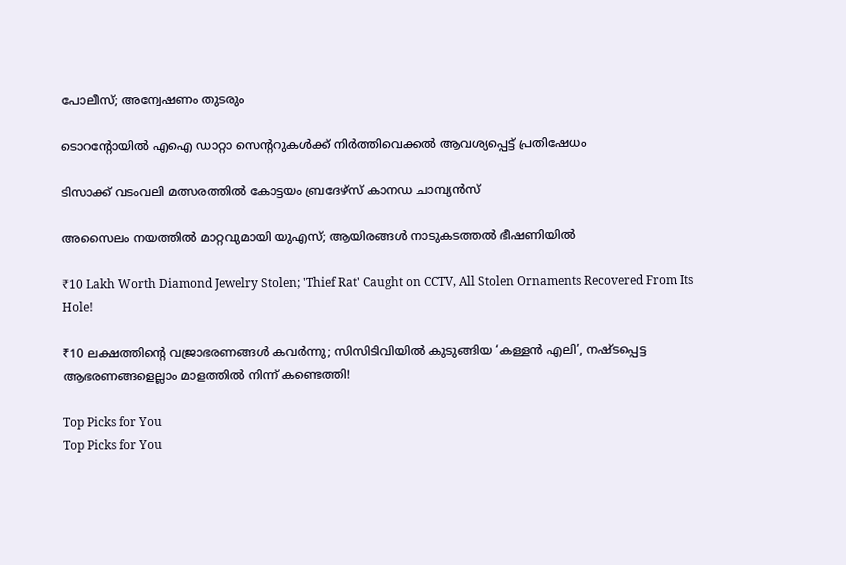പോലീസ്; അന്വേഷണം തുടരും

ടൊറന്റോയിൽ എഐ ഡാറ്റാ സെന്ററുകൾക്ക് നിർത്തിവെക്കൽ ആവശ്യപ്പെട്ട് പ്രതിഷേധം

ടിസാക്ക് വടംവലി മത്സരത്തിൽ കോട്ടയം ബ്രദേഴ്‌സ് കാനഡ ചാമ്പ്യന്‍സ്

അസൈലം നയത്തിൽ മാറ്റവുമായി യുഎസ്; ആയിരങ്ങൾ നാടുകടത്തൽ ഭീഷണിയിൽ

₹10 Lakh Worth Diamond Jewelry Stolen; 'Thief Rat' Caught on CCTV, All Stolen Ornaments Recovered From Its Hole!

₹10 ലക്ഷത്തിന്റെ വജ്രാഭരണങ്ങൾ കവർന്നു; സിസിടിവിയിൽ കുടുങ്ങിയ ‘കള്ളൻ എലി’, നഷ്ടപ്പെട്ട ആഭരണങ്ങളെല്ലാം മാളത്തിൽ നിന്ന് കണ്ടെത്തി!

Top Picks for You
Top Picks for You